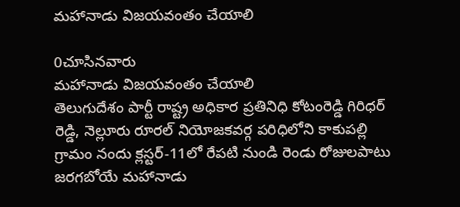మహానాడు విజయవంతం చేయాలి

0చూసినవారు
మహానాడు విజయవంతం చేయాలి
తెలుగుదేశం పార్టీ రాష్ట్ర అధికార ప్రతినిధి కోటంరెడ్డి గిరిధర్ రెడ్డి, నెల్లూరు రూరల్ నియోజకవర్గ పరిధిలోని కాకుపల్లి గ్రామం నందు క్లస్టర్-11లో రేపటి నుండి రెండు రోజులపాటు జరగబోయే మహానాడు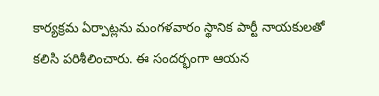కార్యక్రమ ఏర్పాట్లను మంగళవారం స్థానిక పార్టీ నాయకులతో కలిసి పరిశీలించారు. ఈ సందర్భంగా ఆయన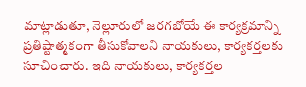మాట్లాడుతూ, నెల్లూరులో జరగబోయే ఈ కార్యక్రమాన్ని ప్రతిష్టాత్మకంగా తీసుకోవాలని నాయకులు, కార్యకర్తలకు సూచించారు. ఇది నాయకులు, కార్యకర్తల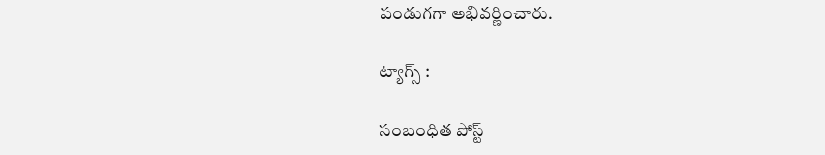పండుగగా అభివర్ణించారు.

ట్యాగ్స్ :

సంబంధిత పోస్ట్